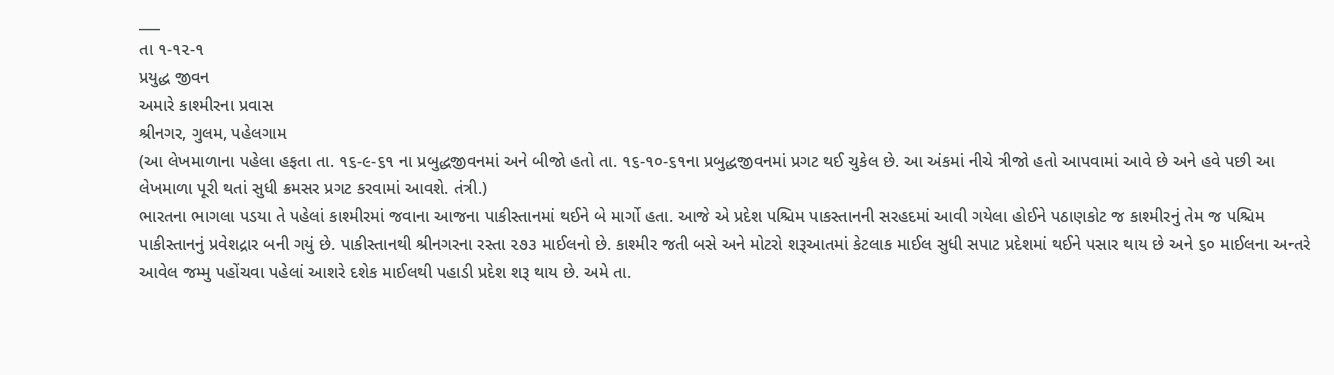___
તા ૧-૧૨-૧
પ્રયુદ્ધ જીવન
અમારે કાશ્મીરના પ્રવાસ
શ્રીનગર, ગુલમ, પહેલગામ
(આ લેખમાળાના પહેલા હફતા તા. ૧૬-૯-૬૧ ના પ્રબુદ્ધજીવનમાં અને બીજો હતો તા. ૧૬-૧૦-૬૧ના પ્રબુદ્ધજીવનમાં પ્રગટ થઈ ચુકેલ છે. આ અંકમાં નીચે ત્રીજો હતો આપવામાં આવે છે અને હવે પછી આ લેખમાળા પૂરી થતાં સુધી ક્રમસર પ્રગટ કરવામાં આવશે. તંત્રી.)
ભારતના ભાગલા પડયા તે પહેલાં કાશ્મીરમાં જવાના આજના પાકીસ્તાનમાં થઈને બે માર્ગો હતા. આજે એ પ્રદેશ પશ્ચિમ પાકસ્તાનની સરહદમાં આવી ગયેલા હોઈને પઠાણકોટ જ કાશ્મીરનું તેમ જ પશ્ચિમ પાકીસ્તાનનું પ્રવેશદ્રાર બની ગયું છે. પાકીસ્તાનથી શ્રીનગરના રસ્તા ૨૭૩ માઈલનો છે. કાશ્મીર જતી બસે અને મોટરો શરૂઆતમાં કેટલાક માઈલ સુધી સપાટ પ્રદેશમાં થઈને પસાર થાય છે અને ૬૦ માઈલના અન્તરે આવેલ જમ્મુ પહોંચવા પહેલાં આશરે દશેક માઈલથી પહાડી પ્રદેશ શરૂ થાય છે. અમે તા.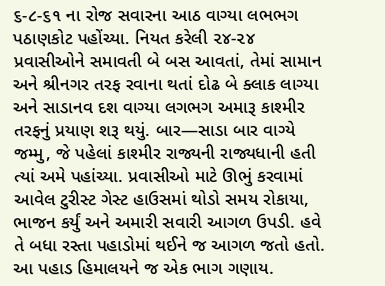૬-૮-૬૧ ના રોજ સવારના આઠ વાગ્યા લભભગ પઠાણકોટ પહોંચ્યા. નિયત કરેલી ૨૪-૨૪ પ્રવાસીઓને સમાવતી બે બસ આવતાં, તેમાં સામાન અને શ્રીનગર તરફ રવાના થતાં દોઢ બે ક્લાક લાગ્યા અને સાડાનવ દશ વાગ્યા લગભગ અમારૂ કાશ્મીર તરફનું પ્રયાણ શરૂ થયું. બાર—સાડા બાર વાગ્યે જમ્મુ, જે પહેલાં કાશ્મીર રાજ્યની રાજ્યધાની હતી ત્યાં અમે પહાંચ્યા. પ્રવાસીઓ માટે ઊભું કરવામાં આવેલ ટુરીસ્ટ ગેસ્ટ હાઉસમાં થોડો સમય રોકાયા, ભાજન કર્યું અને અમારી સવારી આગળ ઉપડી. હવે તે બધા રસ્તા પહાડોમાં થઈને જ આગળ જતો હતો. આ પહાડ હિમાલયને જ એક ભાગ ગણાય.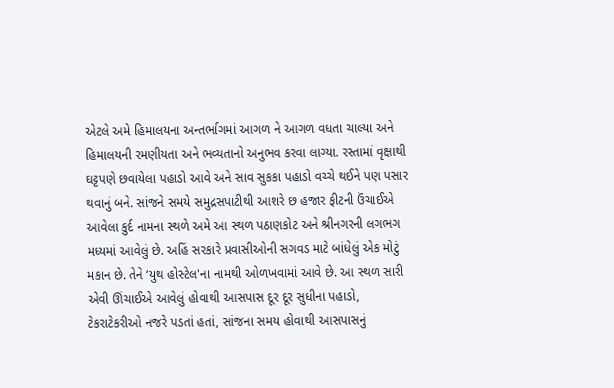એટલે અમે હિમાલયના અન્તર્ભાગમાં આગળ ને આગળ વધતા ચાલ્યા અને હિમાલયની રમણીયતા અને ભવ્યતાનો અનુભવ કરવા લાગ્યા. રસ્તામાં વૃક્ષાથી ઘટ્ટપણે છવાયેલા પહાડો આવે અને સાવ સુકકા પહાડો વચ્ચે થઈને પણ પસાર થવાનું બને. સાંજને સમયે સમુદ્રસપાટીથી આશરે છ હજાર ફીટની ઉંચાઈએ આવેલા કુર્દ નામના સ્થળે અમે આ સ્થળ પઠાણકોટ અને શ્રીનગરની લગભગ મધ્યમાં આવેલું છે. અહિં સરકારે પ્રવાસીઓની સગવડ માટે બાંધેલું એક મોટું મકાન છે. તેને ‘યુથ હોસ્ટેલ'ના નામથી ઓળખવામાં આવે છે. આ સ્થળ સારી એવી ઊંચાઈએ આવેલું હોવાથી આસપાસ દૂર દૂર સુધીના પહાડો, ટેકરાટેકરીઓ નજરે પડતાં હતાં, સાંજના સમય હોવાથી આસપાસનું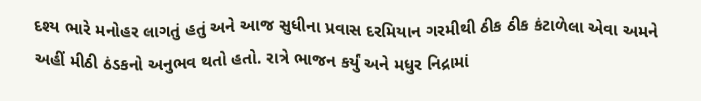દશ્ય ભારે મનોહર લાગતું હતું અને આજ સુધીના પ્રવાસ દરમિયાન ગરમીથી ઠીક ઠીક કંટાળેલા એવા અમને અહીં મીઠી ઠંડકનો અનુભવ થતો હતો. રાત્રે ભાજન કર્યું અને મધુર નિદ્રામાં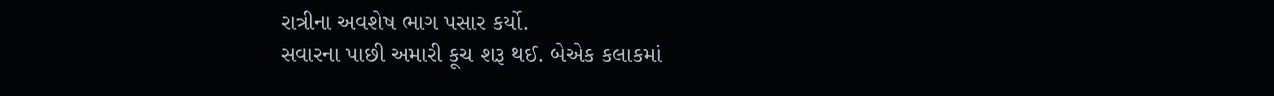રાત્રીના અવશેષ ભાગ પસાર કર્યો.
સવારના પાછી અમારી કૂચ શરૂ થઈ. બેએક કલાકમાં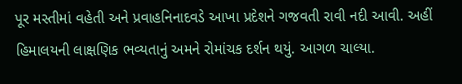પૂર મસ્તીમાં વહેતી અને પ્રવાહનિનાદવડે આખા પ્રદેશને ગજવતી રાવી નદી આવી. અહીં હિમાલયની લાક્ષણિક ભવ્યતાનું અમને રોમાંચક દર્શન થયું. આગળ ચાલ્યા.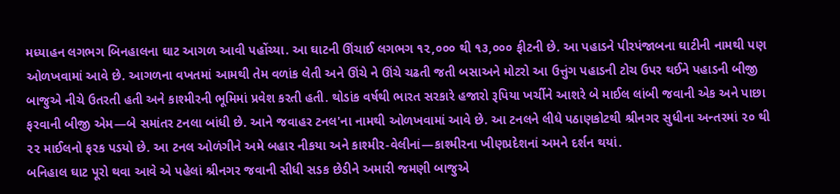મધ્યાહન લગભગ બિનહાલના ઘાટ આગળ આવી પહોંચ્યા. આ ઘાટની ઊંચાઈ લગભગ ૧૨,૦૦૦ થી ૧૩,૦૦૦ ફીટની છે. આ પહાડને પીરપંજાબના ઘાટીની નામથી પણ ઓળખવામાં આવે છે. આગળના વખતમાં આમથી તેમ વળાંક લેતી અને ઊંચે ને ઊંચે ચઢતી જતી બસાઅને મોટરો આ ઉત્તુંગ પહાડની ટોચ ઉપર થઈને પહાડની બીજી બાજુએ નીચે ઉતરતી હતી અને કાશ્મીરની ભૂમિમાં પ્રવેશ કરતી હતી. થોડાંક વર્ષથી ભારત સરકારે હજારો રૂપિયા ખર્ચીને આશરે બે માઈલ લાંબી જવાની એક અને પાછા ફરવાની બીજી એમ—બે સમાંતર ટનલા બાંધી છે. આને જવાહર ટનલ'ના નામથી ઓળખવામાં આવે છે. આ ટનલને લીધે પઠાણકોટથી શ્રીનગર સુધીના અન્તરમાં ૨૦ થી ૨૨ માઈલનો ફરક પડયો છે. આ ટનલ ઓળંગીને અમે બહાર નીકયા અને કાશ્મીર-વેલીનાં—કાશ્મીરના ખીણપ્રદેશનાં અમને દર્શન થયાં.
બનિહાલ ઘાટ પૂરો થવા આવે એ પહેલાં શ્રીનગર જવાની સીધી સડક છેડીને અમારી જમણી બાજુએ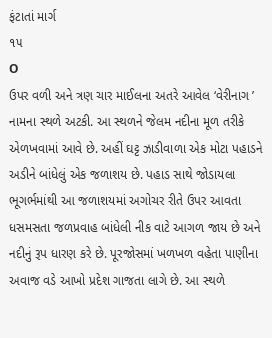ફંટાતાં માર્ગ
૧૫
O
ઉપર વળી અને ત્રણ ચાર માઈલના અતરે આવેલ ‘વેરીનાગ ’ નામના સ્થળે અટકી. આ સ્થળને જેલમ નદીના મૂળ તરીકે એળખવામાં આવે છે. અહીં ઘટ્ટ ઝાડીવાળા એક મોટા પહાડને અડીને બાંધેલું એક જળાશય છે. પહાડ સાથે જોડાયલા ભૂગર્ભમાંથી આ જળાશયમાં અગોચર રીતે ઉપર આવતા ધસમસતા જળપ્રવાહ બાંધેલી નીક વાટે આગળ જાય છે અને નદીનું રૂપ ધારણ કરે છે. પૂરજોસમાં ખળખળ વહેતા પાણીના અવાજ વડે આખો પ્રદેશ ગાજતા લાગે છે. આ સ્થળે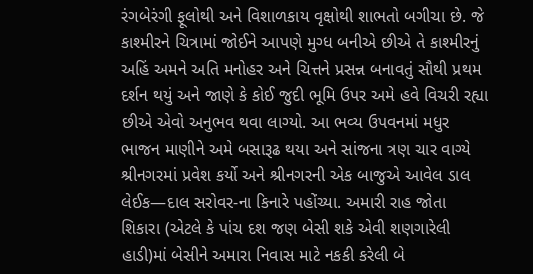રંગબેરંગી ફૂલોથી અને વિશાળકાય વૃક્ષોથી શાભતો બગીચા છે. જે કાશ્મીરને ચિત્રામાં જોઈને આપણે મુગ્ધ બનીએ છીએ તે કાશ્મીરનું અહિં અમને અતિ મનોહર અને ચિત્તને પ્રસન્ન બનાવતું સૌથી પ્રથમ દર્શન થયું અને જાણે કે કોઈ જુદી ભૂમિ ઉપર અમે હવે વિચરી રહ્યા છીએ એવો અનુભવ થવા લાગ્યો. આ ભવ્ય ઉપવનમાં મધુર ભાજન માણીને અમે બસારૂઢ થયા અને સાંજના ત્રણ ચાર વાગ્યે શ્રીનગરમાં પ્રવેશ કર્યો અને શ્રીનગરની એક બાજુએ આવેલ ડાલ લેઈક—દાલ સરોવર-ના કિનારે પહોંચ્યા. અમારી રાહ જોતા શિકારા (એટલે કે પાંચ દશ જણ બેસી શકે એવી શણગારેલી હાડી)માં બેસીને અમારા નિવાસ માટે નકકી કરેલી બે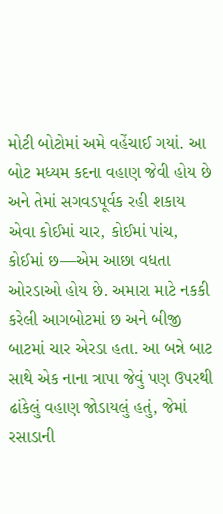મોટી બોટોમાં અમે વહેંચાઈ ગયાં. આ બોટ મધ્યમ કદના વહાણ જેવી હોય છે અને તેમાં સગવડપૂર્વક રહી શકાય એવા કોઈમાં ચાર, કોઈમાં પાંચ, કોઈમાં છ—એમ આછા વધતા ઓરડાઓ હોય છે. અમારા માટે નકકી કરેલી આગબોટમાં છ અને બીજી બાટમાં ચાર એરડા હતા. આ બન્ને બાટ સાથે એક નાના ત્રાપા જેવું પણ ઉપરથી ઢાંકેલું વહાણ જોડાયલું હતું, જેમાં રસાડાની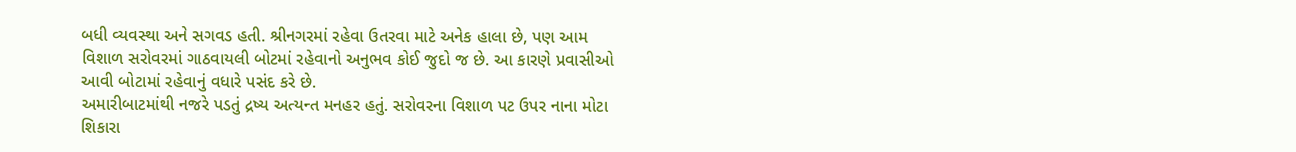બધી વ્યવસ્થા અને સગવડ હતી. શ્રીનગરમાં રહેવા ઉતરવા માટે અનેક હાલા છે, પણ આમ વિશાળ સરોવરમાં ગાઠવાયલી બોટમાં રહેવાનો અનુભવ કોઈ જુદો જ છે. આ કારણે પ્રવાસીઓ આવી બોટામાં રહેવાનું વધારે પસંદ કરે છે.
અમારીબાટમાંથી નજરે પડતું દ્રષ્ય અત્યન્ત મનહર હતું. સરોવરના વિશાળ પટ ઉપર નાના મોટા શિકારા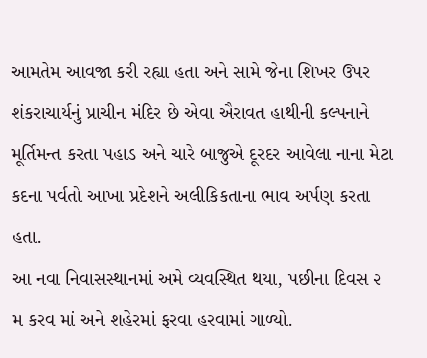આમતેમ આવજા કરી રહ્યા હતા અને સામે જેના શિખર ઉપર શંકરાચાર્યનું પ્રાચીન મંદિર છે એવા ઐરાવત હાથીની કલ્પનાને મૂર્તિમન્ત કરતા પહાડ અને ચારે બાજુએ દૂરદર આવેલા નાના મેટા કદના પર્વતો આખા પ્રદેશને અલીકિકતાના ભાવ અર્પણ કરતા હતા.
આ નવા નિવાસસ્થાનમાં અમે વ્યવસ્થિત થયા, પછીના દિવસ ૨ મ કરવ માં અને શહેરમાં ફરવા હરવામાં ગાળ્યો.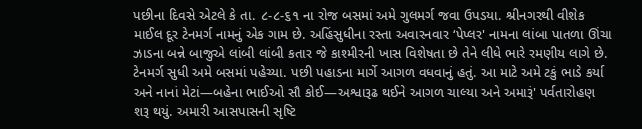પછીના દિવસે એટલે કે તા. ૮-૮-૬૧ ના રોજ બસમાં અમે ગુલમર્ગ જવા ઉપડયા. શ્રીનગરથી વીશેક માઈલ દૂર ટેનમર્ગ નામનું એક ગામ છે. અહિંસુધીના રસ્તા અવારનવાર ‘પેપ્લર' નામના લાંબા પાતળા ઊંચા ઝાડના બન્ને બાજુએ લાંબી લાંબી કતાર જે કાશ્મીરની ખાસ વિશેષતા છે તેને લીધે ભારે રમણીય લાગે છે. ટેનમર્ગ સુધી અમે બસમાં પહેચ્યા. પછી પહાડના માર્ગે આગળ વધવાનું હતું. આ માટે અમે ટકું ભાડે કર્યા અને નાનાં મેટાં—બહેના ભાઈઓ સૌ કોઈ—અશ્વારૂઢ થઈને આગળ ચાલ્યા અને અમારૂં' પર્વતારોહણ શરૂ થયું. અમારી આસપાસની સૃષ્ટિ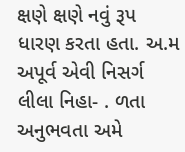ક્ષણે ક્ષણે નવું રૂપ ધારણ કરતા હતા. અ.મ અપૂર્વ એવી નિસર્ગ લીલા નિહા- . ળતા અનુભવતા અમે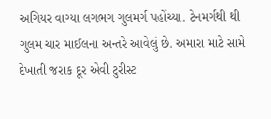અગિયર વાગ્યા લગભગ ગુલમર્ગ પહોંચ્યા. ટેનમર્ગથી થી ગુલમ ચાર માઈલના અન્તરે આવેલું છે. અમારા માટે સામે દેખાતી જરાક દૂર એવી ટુરીસ્ટ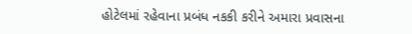હોટેલમાં રહેવાના પ્રબંધ નકકી કરીને અમારા પ્રવાસના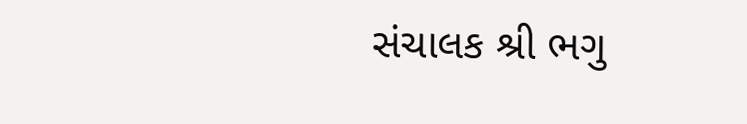સંચાલક શ્રી ભગુ